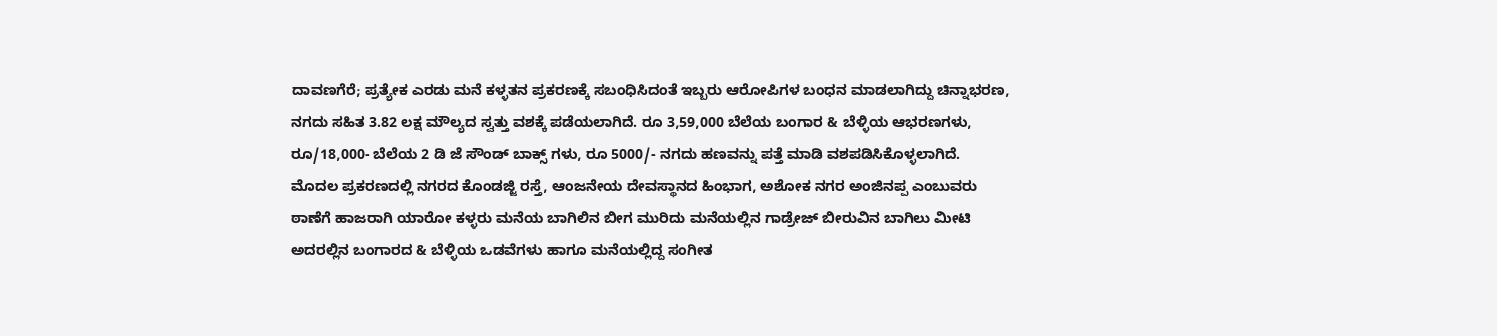ದಾವಣಗೆರೆ; ಪ್ರತ್ಯೇಕ ಎರಡು ಮನೆ ಕಳ್ಳತನ ಪ್ರಕರಣಕ್ಕೆ ಸಬಂಧಿಸಿದಂತೆ ಇಬ್ಬರು ಆರೋಪಿಗಳ ಬಂಧನ ಮಾಡಲಾಗಿದ್ದು ಚಿನ್ನಾಭರಣ, ನಗದು ಸಹಿತ 3.82 ಲಕ್ಷ ಮೌಲ್ಯದ ಸ್ವತ್ತು ವಶಕ್ಕೆ ಪಡೆಯಲಾಗಿದೆ. ರೂ 3,59,000 ಬೆಲೆಯ ಬಂಗಾರ & ಬೆಳ್ಳಿಯ ಆಭರಣಗಳು, ರೂ/18,000- ಬೆಲೆಯ 2 ಡಿ ಜೆ ಸೌಂಡ್ ಬಾಕ್ಸ್ ಗಳು, ರೂ 5000/- ನಗದು ಹಣವನ್ನು ಪತ್ತೆ ಮಾಡಿ ವಶಪಡಿಸಿಕೊಳ್ಳಲಾಗಿದೆ.
ಮೊದಲ ಪ್ರಕರಣದಲ್ಲಿ ನಗರದ ಕೊಂಡಜ್ಜಿ ರಸ್ತೆ, ಆಂಜನೇಯ ದೇವಸ್ಥಾನದ ಹಿಂಭಾಗ, ಅಶೋಕ ನಗರ ಅಂಜಿನಪ್ಪ ಎಂಬುವರು ಠಾಣೆಗೆ ಹಾಜರಾಗಿ ಯಾರೋ ಕಳ್ಳರು ಮನೆಯ ಬಾಗಿಲಿನ ಬೀಗ ಮುರಿದು ಮನೆಯಲ್ಲಿನ ಗಾಡ್ರೇಜ್ ಬೀರುವಿನ ಬಾಗಿಲು ಮೀಟಿ ಅದರಲ್ಲಿನ ಬಂಗಾರದ & ಬೆಳ್ಳಿಯ ಒಡವೆಗಳು ಹಾಗೂ ಮನೆಯಲ್ಲಿದ್ದ ಸಂಗೀತ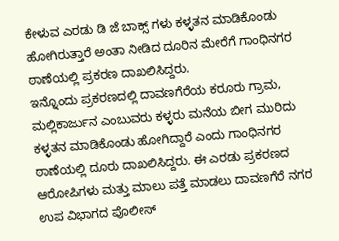ಕೇಳುವ ಎರಡು ಡಿ ಜೆ ಬಾಕ್ಸ್ ಗಳು ಕಳ್ಳತನ ಮಾಡಿಕೊಂಡು ಹೋಗಿರುತ್ತಾರೆ ಅಂತಾ ನೀಡಿದ ದೂರಿನ ಮೇರೆಗೆ ಗಾಂಧಿನಗರ ಠಾಣೆಯಲ್ಲಿ ಪ್ರಕರಣ ದಾಖಲಿಸಿದ್ದರು.
ಇನ್ನೊಂದು ಪ್ರಕರಣದಲ್ಲಿ ದಾವಣಗೆರೆಯ ಕರೂರು ಗ್ರಾಮ, ಮಲ್ಲಿಕಾರ್ಜುನ ಎಂಬುವರು ಕಳ್ಳರು ಮನೆಯ ಬೀಗ ಮುರಿದು ಕಳ್ಳತನ ಮಾಡಿಕೊಂಡು ಹೋಗಿದ್ದಾರೆ ಎಂದು ಗಾಂಧಿನಗರ ಠಾಣೆಯಲ್ಲಿ ದೂರು ದಾಖಲಿಸಿದ್ದರು. ಈ ಎರಡು ಪ್ರಕರಣದ ಆರೋಪಿಗಳು ಮತ್ತು ಮಾಲು ಪತ್ತೆ ಮಾಡಲು ದಾವಣಗೆರೆ ನಗರ ಉಪ ವಿಭಾಗದ ಪೊಲೀಸ್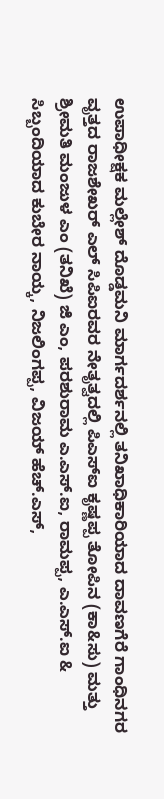ಉಪಾಧೀಕ್ಷಕ ಮಲ್ಲೇಶ್ ದೊಡ್ಡಮನಿ ಮಾರ್ಗದರ್ಶನಲ್ಲಿ ತನಿಖಾಧಿಕಾರಿಯಾದ ದಾವಣಗೆರೆ ಗಾಂಧಿನಗರ ವೃತ್ತದ ರಾಜಶೇಖರ್ ಎಲ್ ಸಿಪಿಐರವರ ನೇತೃತ್ವದಲ್ಲಿ ಪಿಎಸ್ಐ ಕೃಷ್ಣಪ್ಪ ತೋಪಿನ (ಕಾ&ಸು) ಮತ್ತು ಶ್ರೀಮತಿ ಮಂಜುಳ ಎಂ (ತನಿಖೆ) ಜಿ ಎಂ, ಪರಶುರಾಮ ಎ.ಎಸ್.ಐ, ರಾಮಪ್ಪ, ಎ.ಎಸ್.ಐ & ಸಿಬ್ಬಂದಿಯಾದ ಕುಬೇರ ನಾಯ್ಕ, ನಿಜಲಿಂಗಪ್ಪ, ವಿಜಯ್ ಹೆಚ್.ಎಸ್,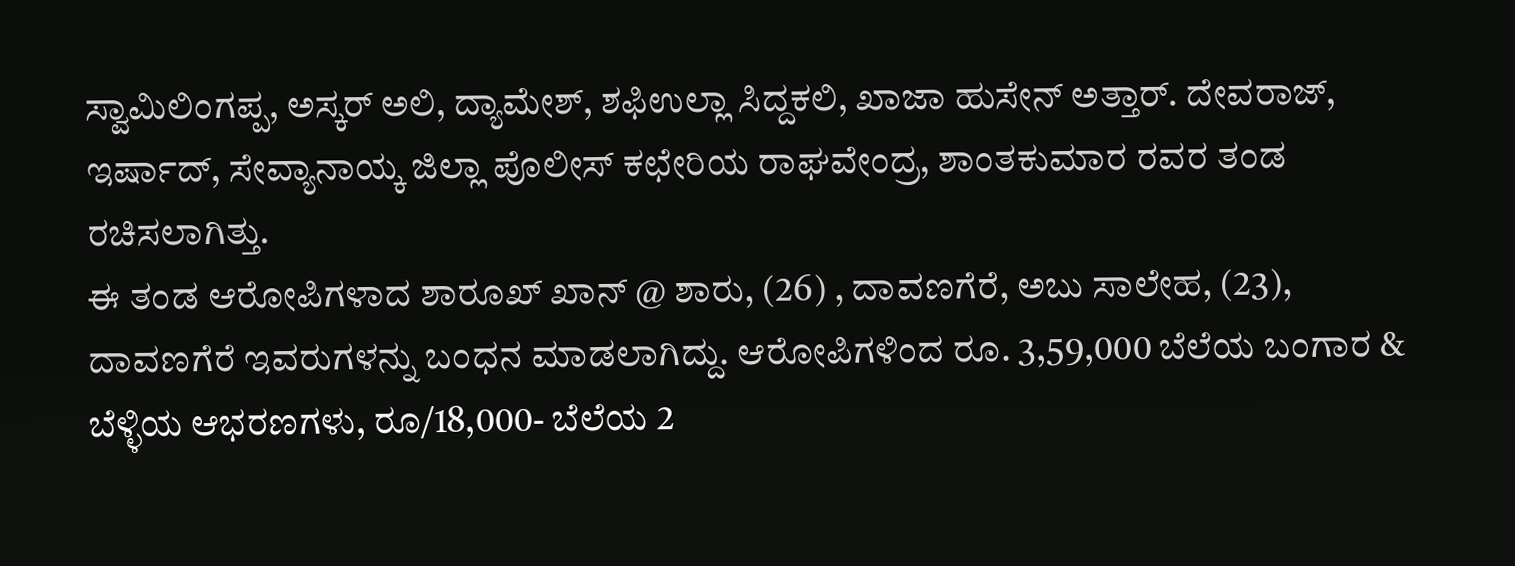ಸ್ವಾಮಿಲಿಂಗಪ್ಪ, ಅಸ್ಕರ್ ಅಲಿ, ದ್ಯಾಮೇಶ್, ಶಫಿಉಲ್ಲಾ ಸಿದ್ದಕಲಿ, ಖಾಜಾ ಹುಸೇನ್ ಅತ್ತಾರ್. ದೇವರಾಜ್, ಇರ್ಷಾದ್, ಸೇವ್ಯಾನಾಯ್ಕ ಜಿಲ್ಲಾ ಪೊಲೀಸ್ ಕಛೇರಿಯ ರಾಘವೇಂದ್ರ, ಶಾಂತಕುಮಾರ ರವರ ತಂಡ ರಚಿಸಲಾಗಿತ್ತು.
ಈ ತಂಡ ಆರೋಪಿಗಳಾದ ಶಾರೂಖ್ ಖಾನ್ @ ಶಾರು, (26) , ದಾವಣಗೆರೆ, ಅಬು ಸಾಲೇಹ, (23), ದಾವಣಗೆರೆ ಇವರುಗಳನ್ನು ಬಂಧನ ಮಾಡಲಾಗಿದ್ದು. ಆರೋಪಿಗಳಿಂದ ರೂ. 3,59,000 ಬೆಲೆಯ ಬಂಗಾರ & ಬೆಳ್ಳಿಯ ಆಭರಣಗಳು, ರೂ/18,000- ಬೆಲೆಯ 2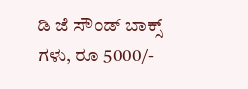ಡಿ ಜೆ ಸೌಂಡ್ ಬಾಕ್ಸ್ ಗಳು, ರೂ 5000/-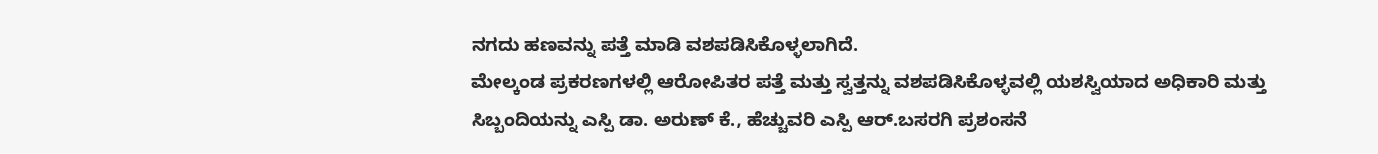ನಗದು ಹಣವನ್ನು ಪತ್ತೆ ಮಾಡಿ ವಶಪಡಿಸಿಕೊಳ್ಳಲಾಗಿದೆ.
ಮೇಲ್ಕಂಡ ಪ್ರಕರಣಗಳಲ್ಲಿ ಆರೋಪಿತರ ಪತ್ತೆ ಮತ್ತು ಸ್ವತ್ತನ್ನು ವಶಪಡಿಸಿಕೊಳ್ಳವಲ್ಲಿ ಯಶಸ್ವಿಯಾದ ಅಧಿಕಾರಿ ಮತ್ತು ಸಿಬ್ಬಂದಿಯನ್ನು ಎಸ್ಪಿ ಡಾ. ಅರುಣ್ ಕೆ., ಹೆಚ್ಚುವರಿ ಎಸ್ಪಿ ಆರ್.ಬಸರಗಿ ಪ್ರಶಂಸನೆ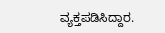ವ್ಯಕ್ತಪಡಿಸಿದ್ದಾರ.